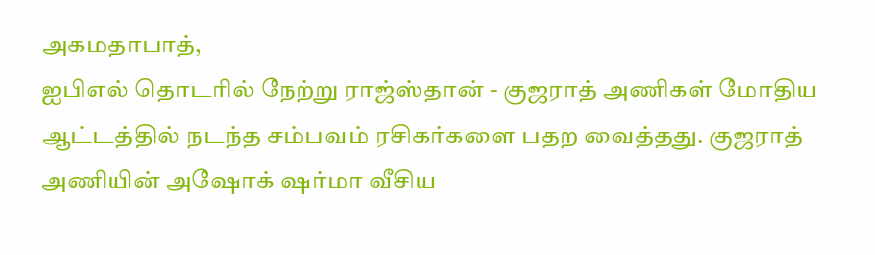அகமதாபாத்,
ஐபிஎல் தொடரில் நேற்று ராஜ்ஸ்தான் - குஜராத் அணிகள் மோதிய ஆட்டத்தில் நடந்த சம்பவம் ரசிகர்களை பதற வைத்தது. குஜராத் அணியின் அஷோக் ஷர்மா வீசிய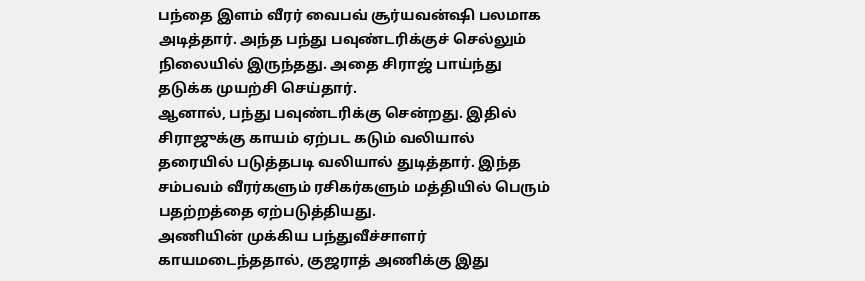பந்தை இளம் வீரர் வைபவ் சூர்யவன்ஷி பலமாக அடித்தார். அந்த பந்து பவுண்டரிக்குச் செல்லும் நிலையில் இருந்தது. அதை சிராஜ் பாய்ந்து தடுக்க முயற்சி செய்தார்.
ஆனால், பந்து பவுண்டரிக்கு சென்றது. இதில் சிராஜுக்கு காயம் ஏற்பட கடும் வலியால் தரையில் படுத்தபடி வலியால் துடித்தார். இந்த சம்பவம் வீரர்களும் ரசிகர்களும் மத்தியில் பெரும் பதற்றத்தை ஏற்படுத்தியது.
அணியின் முக்கிய பந்துவீச்சாளர் காயமடைந்ததால், குஜராத் அணிக்கு இது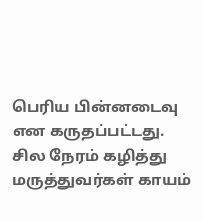பெரிய பின்னடைவு என கருதப்பட்டது. சில நேரம் கழித்து மருத்துவர்கள் காயம்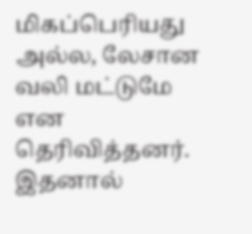மிகப்பெரியது அல்ல, லேசான வலி மட்டுமே என தெரிவித்தனர். இதனால்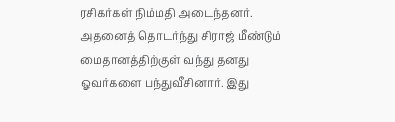ரசிகர்கள் நிம்மதி அடைந்தனர்.
அதனைத் தொடர்ந்து சிராஜ் மீண்டும் மைதானத்திற்குள் வந்து தனது ஓவர்களை பந்துவீசினார். இது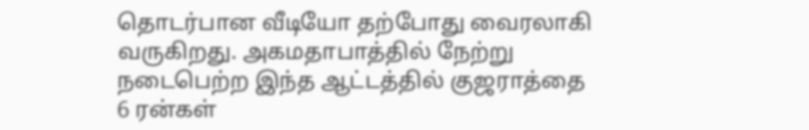தொடர்பான வீடியோ தற்போது வைரலாகி வருகிறது. அகமதாபாத்தில் நேற்று நடைபெற்ற இந்த ஆட்டத்தில் குஜராத்தை 6 ரன்கள்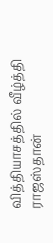வித்தியாசத்தில் வீழ்த்தி ராஜஸ்தான்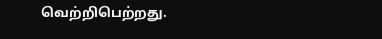வெற்றிபெற்றது.